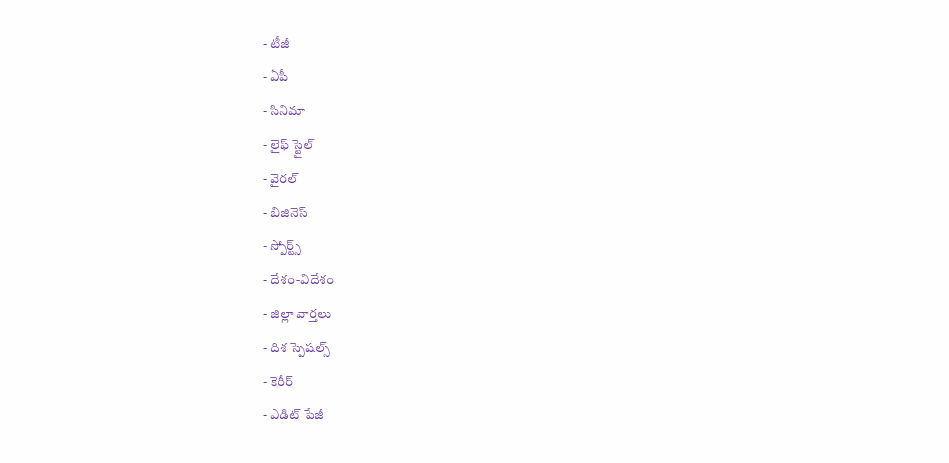- టీజీ
- ఏపీ
- సినిమా
- లైఫ్ స్టైల్
- వైరల్
- బిజినెస్
- స్పోర్ట్స్
- దేశం-విదేశం
- జిల్లా వార్తలు
- దిశ స్పెషల్స్
- కెరీర్
- ఎడిట్ పేజీ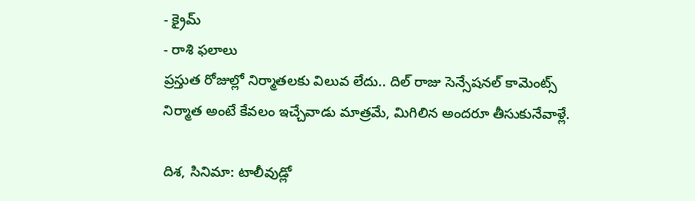- క్రైమ్
- రాశి ఫలాలు
ప్రస్తుత రోజుల్లో నిర్మాతలకు విలువ లేదు.. దిల్ రాజు సెన్సేషనల్ కామెంట్స్
నిర్మాత అంటే కేవలం ఇచ్చేవాడు మాత్రమే, మిగిలిన అందరూ తీసుకునేవాళ్లే.

దిశ, సినిమా: టాలీవుడ్లో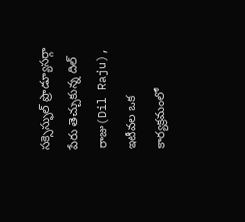సక్సెస్ఫుల్ ప్రొడ్యూసర్గా పేరు తెచ్చుకున్న దిల్ రాజు(Dil Raju), ఇటీవల ఒక కార్యక్రమంలో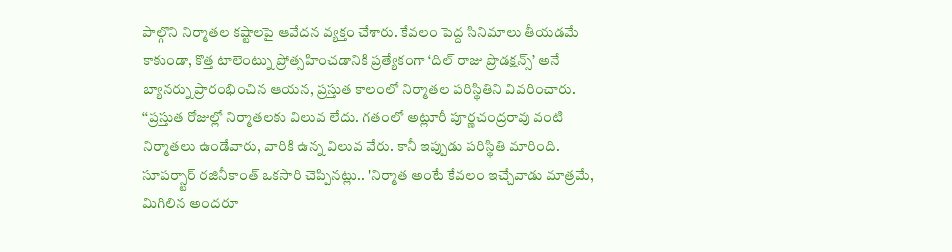పాల్గొని నిర్మాతల కష్టాలపై ఆవేదన వ్యక్తం చేశారు. కేవలం పెద్ద సినిమాలు తీయడమే కాకుండా, కొత్త టాలెంట్ను ప్రోత్సహించడానికి ప్రత్యేకంగా ‘దిల్ రాజు ప్రొడక్షన్స్’ అనే బ్యానర్ను ప్రారంభించిన ఆయన, ప్రస్తుత కాలంలో నిర్మాతల పరిస్థితిని వివరించారు. ‘‘ప్రస్తుత రోజుల్లో నిర్మాతలకు విలువ లేదు. గతంలో అట్లూరీ పూర్ణచంద్రరావు వంటి నిర్మాతలు ఉండేవారు, వారికి ఉన్న విలువ వేరు. కానీ ఇప్పుడు పరిస్థితి మారింది. సూపర్స్టార్ రజినీకాంత్ ఒకసారి చెప్పినట్లు.. 'నిర్మాత అంటే కేవలం ఇచ్చేవాడు మాత్రమే, మిగిలిన అందరూ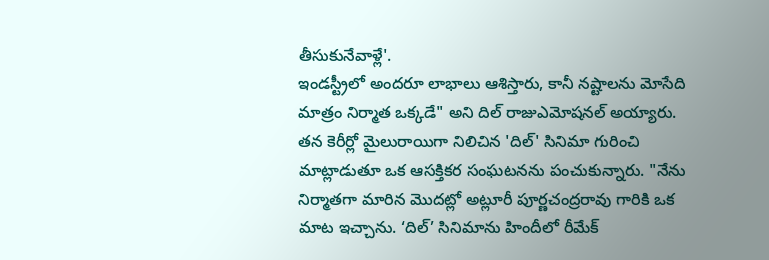తీసుకునేవాళ్లే'.
ఇండస్ట్రీలో అందరూ లాభాలు ఆశిస్తారు, కానీ నష్టాలను మోసేది మాత్రం నిర్మాత ఒక్కడే" అని దిల్ రాజుఎమోషనల్ అయ్యారు. తన కెరీర్లో మైలురాయిగా నిలిచిన 'దిల్' సినిమా గురించి మాట్లాడుతూ ఒక ఆసక్తికర సంఘటనను పంచుకున్నారు. "నేను నిర్మాతగా మారిన మొదట్లో అట్లూరీ పూర్ణచంద్రరావు గారికి ఒక మాట ఇచ్చాను. ‘దిల్’ సినిమాను హిందీలో రీమేక్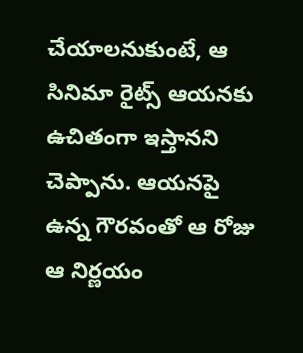చేయాలనుకుంటే, ఆ సినిమా రైట్స్ ఆయనకు ఉచితంగా ఇస్తానని చెప్పాను. ఆయనపై ఉన్న గౌరవంతో ఆ రోజు ఆ నిర్ణయం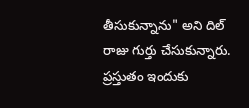తీసుకున్నాను" అని దిల్ రాజు గుర్తు చేసుకున్నారు. ప్రస్తుతం ఇందుకు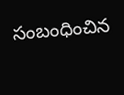సంబంధించిన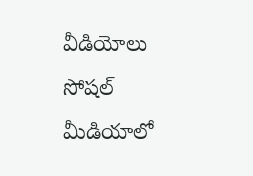వీడియోలు సోషల్ మీడియాలో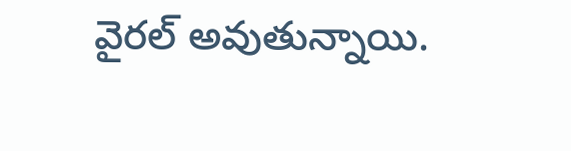వైరల్ అవుతున్నాయి.